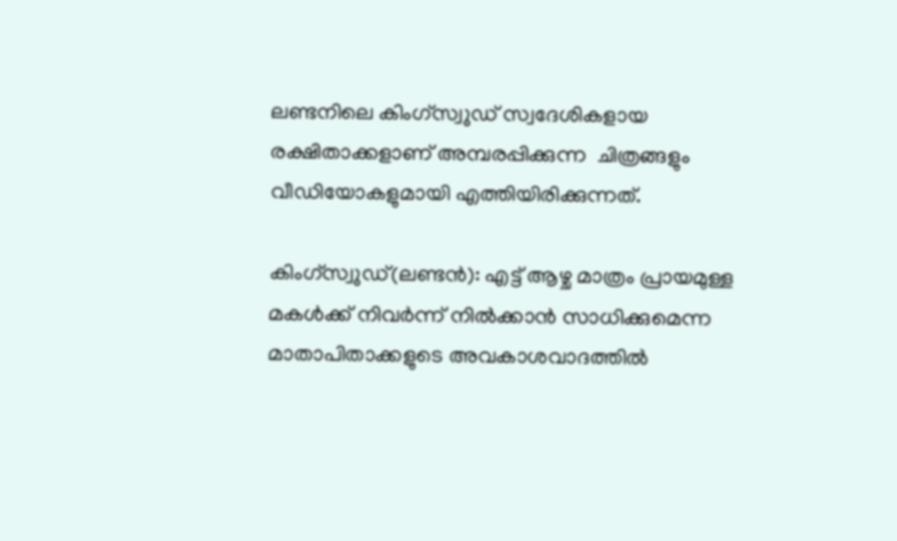ലണ്ടനിലെ കിംഗ്സ്വുഡ് സ്വദേശികളായ രക്ഷിതാക്കളാണ് അമ്പരപ്പിക്കുന്ന  ചിത്രങ്ങളും വീഡിയോകളുമായി എത്തിയിരിക്കുന്നത്.

കിംഗ്സ്വുഡ്(ലണ്ടന്‍): എട്ട് ആഴ്ച മാത്രം പ്രായമുള്ള മകള്‍ക്ക് നിവര്‍ന്ന് നില്‍ക്കാന്‍ സാധിക്കുമെന്ന മാതാപിതാക്കളുടെ അവകാശവാദത്തില്‍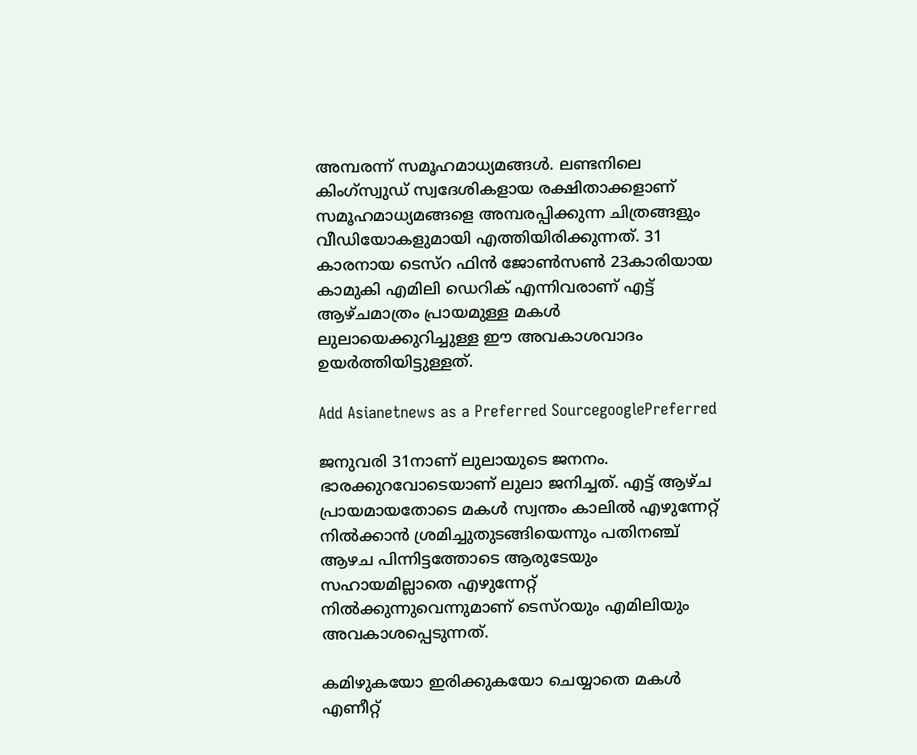അമ്പരന്ന് സമൂഹമാധ്യമങ്ങള്‍. ലണ്ടനിലെ കിംഗ്സ്വുഡ് സ്വദേശികളായ രക്ഷിതാക്കളാണ് സമൂഹമാധ്യമങ്ങളെ അമ്പരപ്പിക്കുന്ന ചിത്രങ്ങളും വീഡിയോകളുമായി എത്തിയിരിക്കുന്നത്. 31 കാരനായ ടെസ്റ ഫിന്‍ ജോണ്‍സണ്‍ 23കാരിയായ കാമുകി എമിലി ഡെറിക് എന്നിവരാണ് എട്ട് ആഴ്ചമാത്രം പ്രായമുള്ള മകള്‍ ലുലായെക്കുറിച്ചുള്ള ഈ അവകാശവാദം ഉയര്‍ത്തിയിട്ടുള്ളത്.

Add Asianetnews as a Preferred SourcegooglePreferred

ജനുവരി 31നാണ് ലുലായുടെ ജനനം. ഭാരക്കുറവോടെയാണ് ലുലാ ജനിച്ചത്. എട്ട് ആഴ്ച പ്രായമായതോടെ മകള്‍ സ്വന്തം കാലില്‍ എഴുന്നേറ്റ് നില്‍ക്കാന്‍ ശ്രമിച്ചുതുടങ്ങിയെന്നും പതിനഞ്ച് ആഴച പിന്നിട്ടത്തോടെ ആരുടേയും സഹായമില്ലാതെ എഴുന്നേറ്റ് നില്‍ക്കുന്നുവെന്നുമാണ് ടെസ്റയും എമിലിയും അവകാശപ്പെടുന്നത്.

കമിഴുകയോ ഇരിക്കുകയോ ചെയ്യാതെ മകള്‍ എണീറ്റ്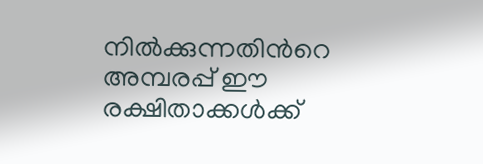നില്‍ക്കുന്നതിന്‍റെ അമ്പരപ്പ് ഈ രക്ഷിതാക്കള്‍ക്ക്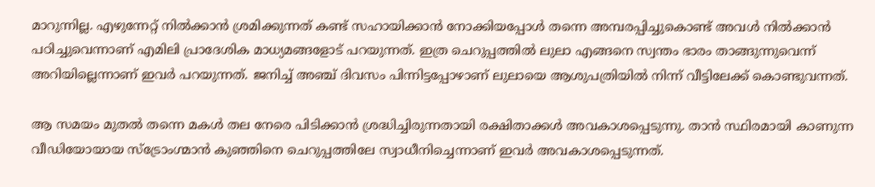മാറുന്നില്ല. എഴുന്നേറ്റ് നില്‍ക്കാന്‍ ശ്രമിക്കുന്നത് കണ്ട് സഹായിക്കാന്‍ നോക്കിയപ്പോള്‍ തന്നെ അമ്പരപ്പിച്ചുകൊണ്ട് അവള്‍ നില്‍ക്കാന്‍ പഠിച്ചുവെന്നാണ് എമിലി പ്രാദേശിക മാധ്യമങ്ങളോട് പറയുന്നത്. ഇത്ര ചെറുപ്പത്തില്‍ ലുലാ എങ്ങനെ സ്വന്തം ഭാരം താങ്ങുന്നുവെന്ന് അറിയില്ലെന്നാണ് ഇവര്‍ പറയുന്നത്. ജനിച്ച് അഞ്ച് ദിവസം പിന്നിട്ടപ്പോഴാണ് ലുലായെ ആശുപത്രിയില്‍ നിന്ന് വീട്ടിലേക്ക് കൊണ്ടുവന്നത്.

ആ സമയം മുതല്‍ തന്നെ മകള്‍ തല നേരെ പിടിക്കാന്‍ ശ്രദ്ധിച്ചിരുന്നതായി രക്ഷിതാക്കള്‍ അവകാശപ്പെടുന്നു. താന്‍ സ്ഥിരമായി കാണുന്ന വീഡിയോയായ സ്ട്രോംഗ്മാന്‍ കുഞ്ഞിനെ ചെറുപ്പത്തിലേ സ്വാധീനിച്ചെന്നാണ് ഇവര്‍ അവകാശപ്പെടുന്നത്.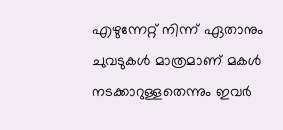എഴുന്നേറ്റ് നിന്ന് ഏതാനും ചുവടുകള്‍ മാത്രമാണ് മകള്‍ നടക്കാറുള്ളതെന്നും ഇവര്‍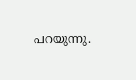പറയുന്നു.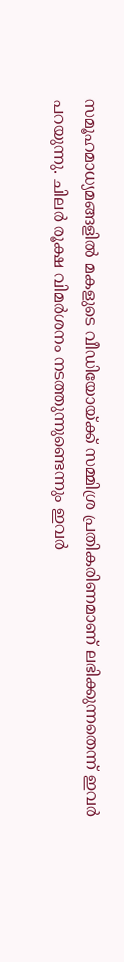സമൂഹമാധ്യമങ്ങളില്‍ മകളുടെ വീഡിയോയ്ക്ക് സമ്മിശ്ര പ്രതികരിണമാണ് ലഭിക്കുന്നതെന്ന് ഇവര്‍ പറയുന്നു. ചിലര്‍ രൂക്ഷ വിമര്‍ശനം നടത്തുന്നുണ്ടെന്നും ഇവര്‍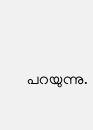പറയുന്നു.